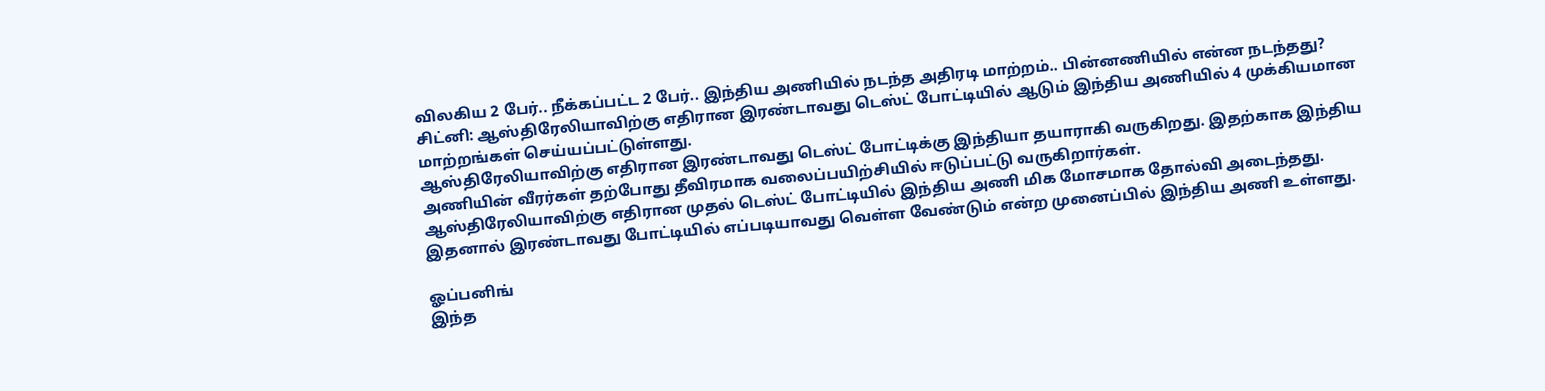விலகிய 2 பேர்.. நீக்கப்பட்ட 2 பேர்.. இந்திய அணியில் நடந்த அதிரடி மாற்றம்.. பின்னணியில் என்ன நடந்தது?
சிட்னி: ஆஸ்திரேலியாவிற்கு எதிரான இரண்டாவது டெஸ்ட் போட்டியில் ஆடும் இந்திய அணியில் 4 முக்கியமான மாற்றங்கள் செய்யப்பட்டுள்ளது.
ஆஸ்திரேலியாவிற்கு எதிரான இரண்டாவது டெஸ்ட் போட்டிக்கு இந்தியா தயாராகி வருகிறது. இதற்காக இந்திய அணியின் வீரர்கள் தற்போது தீவிரமாக வலைப்பயிற்சியில் ஈடுப்பட்டு வருகிறார்கள்.
ஆஸ்திரேலியாவிற்கு எதிரான முதல் டெஸ்ட் போட்டியில் இந்திய அணி மிக மோசமாக தோல்வி அடைந்தது. இதனால் இரண்டாவது போட்டியில் எப்படியாவது வெள்ள வேண்டும் என்ற முனைப்பில் இந்திய அணி உள்ளது.

ஓப்பனிங்
இந்த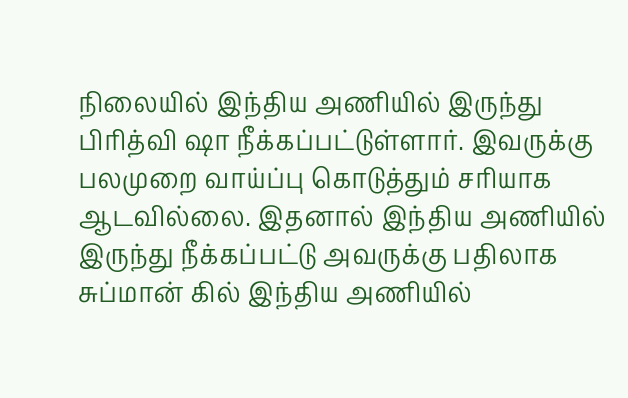நிலையில் இந்திய அணியில் இருந்து பிரித்வி ஷா நீக்கப்பட்டுள்ளார். இவருக்கு பலமுறை வாய்ப்பு கொடுத்தும் சரியாக ஆடவில்லை. இதனால் இந்திய அணியில் இருந்து நீக்கப்பட்டு அவருக்கு பதிலாக சுப்மான் கில் இந்திய அணியில்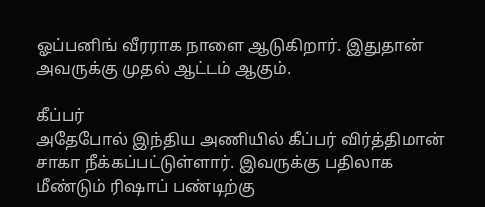ஓப்பனிங் வீரராக நாளை ஆடுகிறார். இதுதான் அவருக்கு முதல் ஆட்டம் ஆகும்.

கீப்பர்
அதேபோல் இந்திய அணியில் கீப்பர் விர்த்திமான் சாகா நீக்கப்பட்டுள்ளார். இவருக்கு பதிலாக மீண்டும் ரிஷாப் பண்டிற்கு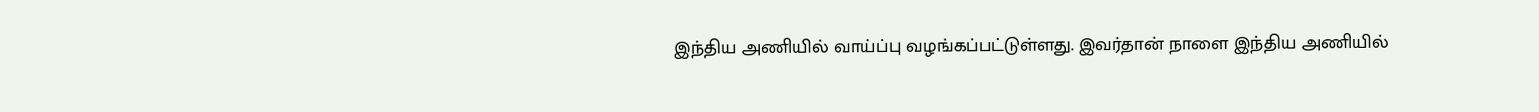இந்திய அணியில் வாய்ப்பு வழங்கப்பட்டுள்ளது. இவர்தான் நாளை இந்திய அணியில்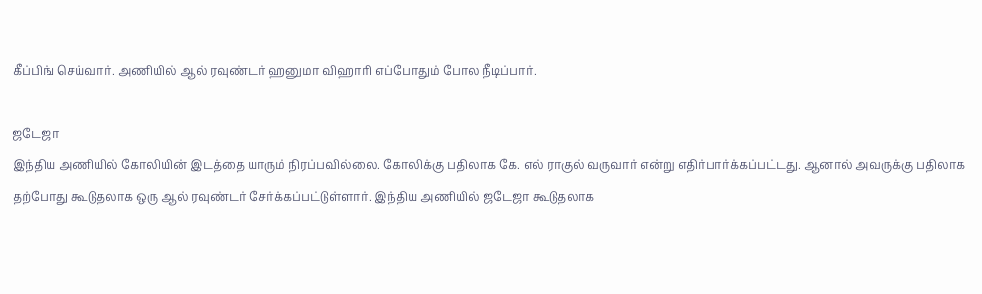கீப்பிங் செய்வார். அணியில் ஆல் ரவுண்டர் ஹனுமா விஹாரி எப்போதும் போல நீடிப்பார்.

ஜடேஜா
இந்திய அணியில் கோலியின் இடத்தை யாரும் நிரப்பவில்லை. கோலிக்கு பதிலாக கே. எல் ராகுல் வருவார் என்று எதிர்பார்க்கப்பட்டது. ஆனால் அவருக்கு பதிலாக தற்போது கூடுதலாக ஒரு ஆல் ரவுண்டர் சேர்க்கப்பட்டுள்ளார். இந்திய அணியில் ஜடேஜா கூடுதலாக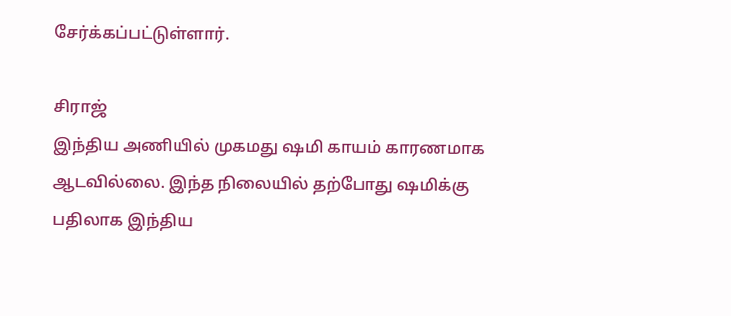சேர்க்கப்பட்டுள்ளார்.

சிராஜ்
இந்திய அணியில் முகமது ஷமி காயம் காரணமாக ஆடவில்லை. இந்த நிலையில் தற்போது ஷமிக்கு பதிலாக இந்திய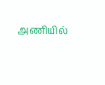அணியில்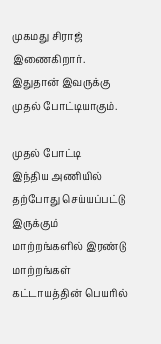முகமது சிராஜ் இணைகிறார். இதுதான் இவருக்கு முதல் போட்டியாகும்.

முதல் போட்டி
இந்திய அணியில் தற்போது செய்யப்பட்டு இருக்கும் மாற்றங்களில் இரண்டு மாற்றங்கள் கட்டாயத்தின் பெயரில்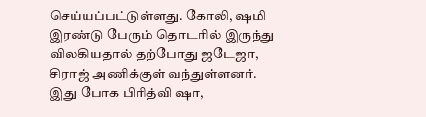செய்யப்பட்டுள்ளது. கோலி, ஷமி இரண்டு பேரும் தொடரில் இருந்து விலகியதால் தற்போது ஜடேஜா, சிராஜ் அணிக்குள் வந்துள்ளனர். இது போக பிரித்வி ஷா,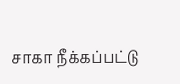சாகா நீக்கப்பட்டு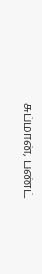சுப்மான், பண்ட்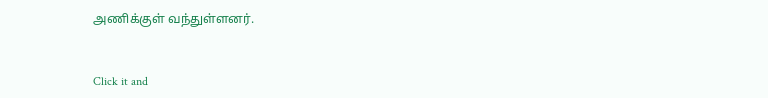அணிக்குள் வந்துள்ளனர்.


Click it and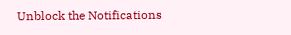Unblock the Notifications